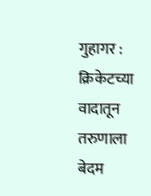गुहागर : क्रिकेटच्या वादातून तरुणाला बेदम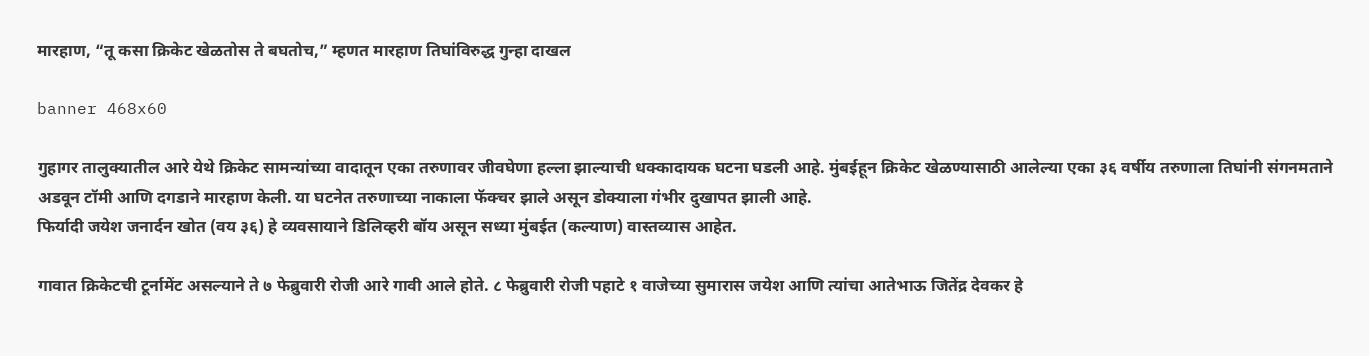मारहाण, “तू कसा क्रिकेट खेळतोस ते बघतोच,” म्हणत मारहाण तिघांविरुद्ध गुन्हा दाखल

banner 468x60

गुहागर तालुक्यातील आरे येथे क्रिकेट सामन्यांच्या वादातून एका तरुणावर जीवघेणा हल्ला झाल्याची धक्कादायक घटना घडली आहे. मुंबईहून क्रिकेट खेळण्यासाठी आलेल्या एका ३६ वर्षीय तरुणाला तिघांनी संगनमताने अडवून टॉमी आणि दगडाने मारहाण केली. या घटनेत तरुणाच्या नाकाला फॅक्चर झाले असून डोक्याला गंभीर दुखापत झाली आहे.
फिर्यादी जयेश जनार्दन खोत (वय ३६) हे व्यवसायाने डिलिव्हरी बॉय असून सध्या मुंबईत (कल्याण) वास्तव्यास आहेत.

गावात क्रिकेटची टूर्नामेंट असल्याने ते ७ फेब्रुवारी रोजी आरे गावी आले होते. ८ फेब्रुवारी रोजी पहाटे १ वाजेच्या सुमारास जयेश आणि त्यांचा आतेभाऊ जितेंद्र देवकर हे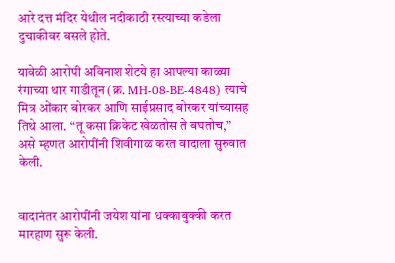आरे दत्त मंदिर येथील नदीकाठी रस्त्याच्या कडेला दुचाकीवर बसले होते.

यावेळी आरोपी अविनाश शेटये हा आपल्या काळ्या रंगाच्या थार गाडीतून (क्र. MH-08-BE-4848) त्याचे मित्र ओंकार बोरकर आणि साईप्रसाद बोरकर यांच्यासह तिथे आला. “तू कसा क्रिकेट खेळतोस ते बघतोच,” असे म्हणत आरोपींनी शिवीगाळ करत वादाला सुरुवात केली.


वादानंतर आरोपींनी जयेश यांना धक्काबुक्की करत मारहाण सुरू केली.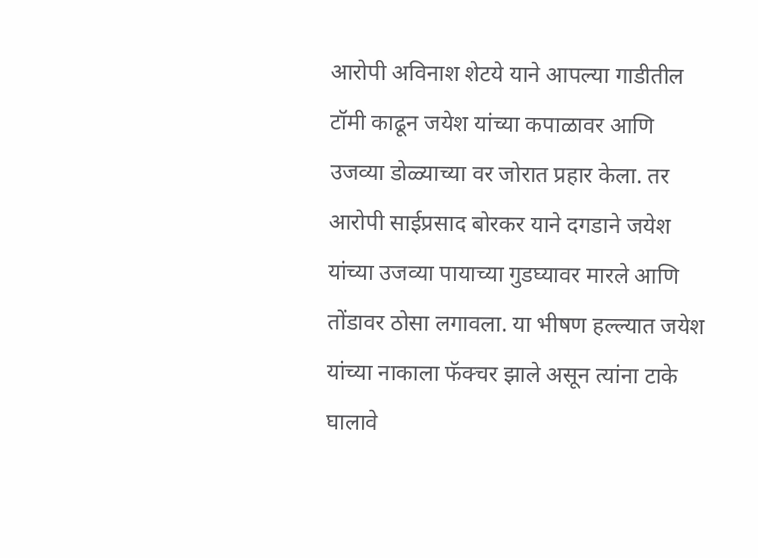आरोपी अविनाश शेटये याने आपल्या गाडीतील टॉमी काढून जयेश यांच्या कपाळावर आणि उजव्या डोळ्याच्या वर जोरात प्रहार केला. तर आरोपी साईप्रसाद बोरकर याने दगडाने जयेश यांच्या उजव्या पायाच्या गुडघ्यावर मारले आणि तोंडावर ठोसा लगावला. या भीषण हल्ल्यात जयेश यांच्या नाकाला फॅक्चर झाले असून त्यांना टाके घालावे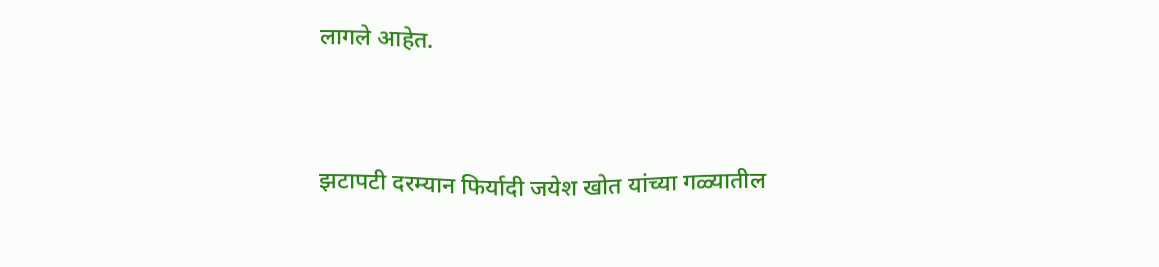लागले आहेत.


झटापटी दरम्यान फिर्यादी जयेश खोत यांच्या गळ्यातील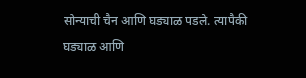सोन्याची चैन आणि घड्याळ पडले. त्यापैकी घड्याळ आणि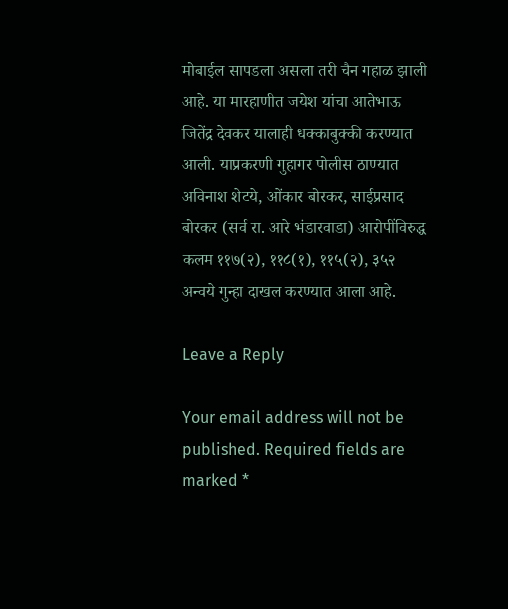मोबाईल सापडला असला तरी चैन गहाळ झाली आहे. या मारहाणीत जयेश यांचा आतेभाऊ जितेंद्र देवकर यालाही धक्काबुक्की करण्यात आली. याप्रकरणी गुहागर पोलीस ठाण्यात अविनाश शेटये, ओंकार बोरकर, साईप्रसाद बोरकर (सर्व रा. आरे भंडारवाडा) आरोपींविरुद्ध कलम ११७(२), ११८(१), ११५(२), ३५२ अन्वये गुन्हा दाखल करण्यात आला आहे.

Leave a Reply

Your email address will not be published. Required fields are marked *